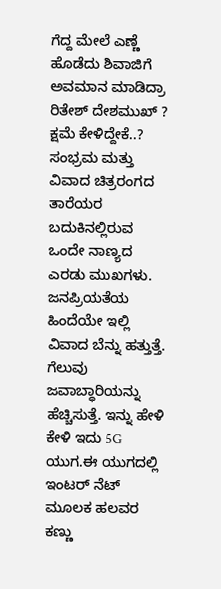ಗೆದ್ದ ಮೇಲೆ ಎಣ್ಣೆ ಹೊಡೆದು ಶಿವಾಜಿಗೆ ಅವಮಾನ ಮಾಡಿದ್ರಾ ರಿತೇಶ್ ದೇಶಮುಖ್ ? ಕ್ಷಮೆ ಕೇಳಿದ್ದೇಕೆ..?
ಸಂಭ್ರಮ ಮತ್ತು ವಿವಾದ ಚಿತ್ರರಂಗದ ತಾರೆಯರ ಬದುಕಿನಲ್ಲಿರುವ ಒಂದೇ ನಾಣ್ಯದ ಎರಡು ಮುಖಗಳು. ಜನಪ್ರಿಯತೆಯ ಹಿಂದೆಯೇ ಇಲ್ಲಿ ವಿವಾದ ಬೆನ್ನು ಹತ್ತುತ್ತೆ. ಗೆಲುವು ಜವಾಬ್ಧಾರಿಯನ್ನು ಹೆಚ್ಚಿಸುತ್ತೆ. ಇನ್ನು ಹೇಳಿ ಕೇಳಿ ಇದು 5G ಯುಗ.ಈ ಯುಗದಲ್ಲಿ ಇಂಟರ್ ನೆಟ್ ಮೂಲಕ ಹಲವರ ಕಣ್ಣು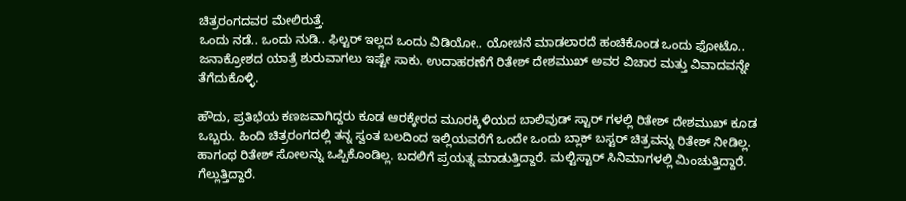ಚಿತ್ರರಂಗದವರ ಮೇಲಿರುತ್ತೆ.
ಒಂದು ನಡೆ.. ಒಂದು ನುಡಿ.. ಫಿಲ್ಟರ್ ಇಲ್ಲದ ಒಂದು ವಿಡಿಯೋ.. ಯೋಚನೆ ಮಾಡಲಾರದೆ ಹಂಚಿಕೊಂಡ ಒಂದು ಫೋಟೊ.. ಜನಾಕ್ರೋಶದ ಯಾತ್ರೆ ಶುರುವಾಗಲು ಇಷ್ಟೇ ಸಾಕು. ಉದಾಹರಣೆಗೆ ರಿತೇಶ್ ದೇಶಮುಖ್ ಅವರ ವಿಚಾರ ಮತ್ತು ವಿವಾದವನ್ನೇ ತೆಗೆದುಕೊಳ್ಳಿ.

ಹೌದು, ಪ್ರತಿಭೆಯ ಕಣಜವಾಗಿದ್ದರು ಕೂಡ ಆರಕ್ಕೇರದ ಮೂರಕ್ಕಿಳಿಯದ ಬಾಲಿವುಡ್ ಸ್ಟಾರ್ ಗಳಲ್ಲಿ ರಿತೇಶ್ ದೇಶಮುಖ್ ಕೂಡ ಒಬ್ಬರು. ಹಿಂದಿ ಚಿತ್ರರಂಗದಲ್ಲಿ ತನ್ನ ಸ್ವಂತ ಬಲದಿಂದ ಇಲ್ಲಿಯವರೆಗೆ ಒಂದೇ ಒಂದು ಬ್ಲಾಕ್ ಬಸ್ಟರ್ ಚಿತ್ರವನ್ನು ರಿತೇಶ್ ನೀಡಿಲ್ಲ. ಹಾಗಂಥ ರಿತೇಶ್ ಸೋಲನ್ನು ಒಪ್ಪಿಕೊಂಡಿಲ್ಲ. ಬದಲಿಗೆ ಪ್ರಯತ್ನ ಮಾಡುತ್ತಿದ್ದಾರೆ. ಮಲ್ಟಿಸ್ಟಾರ್ ಸಿನಿಮಾಗಳಲ್ಲಿ ಮಿಂಚುತ್ತಿದ್ದಾರೆ. ಗೆಲ್ಲುತ್ತಿದ್ದಾರೆ.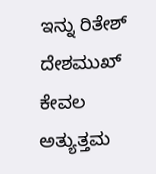ಇನ್ನು ರಿತೇಶ್ ದೇಶಮುಖ್ ಕೇವಲ ಅತ್ಯುತ್ತಮ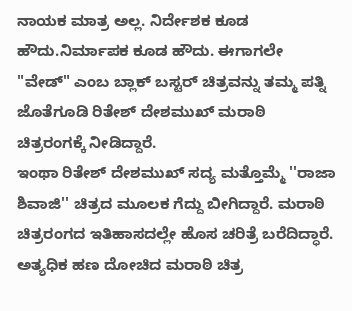ನಾಯಕ ಮಾತ್ರ ಅಲ್ಲ. ನಿರ್ದೇಶಕ ಕೂಡ ಹೌದು.ನಿರ್ಮಾಪಕ ಕೂಡ ಹೌದು. ಈಗಾಗಲೇ "ವೇಡ್" ಎಂಬ ಬ್ಲಾಕ್ ಬಸ್ಟರ್ ಚಿತ್ರವನ್ನು ತಮ್ಮ ಪತ್ನಿ ಜೊತೆಗೂಡಿ ರಿತೇಶ್ ದೇಶಮುಖ್ ಮರಾಠಿ ಚಿತ್ರರಂಗಕ್ಕೆ ನೀಡಿದ್ದಾರೆ.
ಇಂಥಾ ರಿತೇಶ್ ದೇಶಮುಖ್ ಸದ್ಯ ಮತ್ತೊಮ್ಮೆ ''ರಾಜಾ ಶಿವಾಜಿ'' ಚಿತ್ರದ ಮೂಲಕ ಗೆದ್ದು ಬೀಗಿದ್ದಾರೆ. ಮರಾಠಿ ಚಿತ್ರರಂಗದ ಇತಿಹಾಸದಲ್ಲೇ ಹೊಸ ಚರಿತ್ರೆ ಬರೆದಿದ್ಧಾರೆ. ಅತ್ಯಧಿಕ ಹಣ ದೋಚಿದ ಮರಾಠಿ ಚಿತ್ರ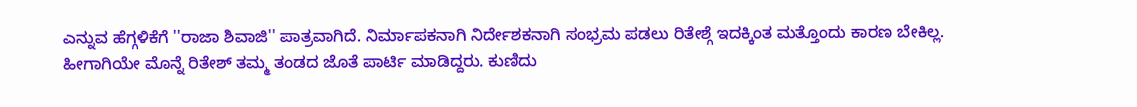ಎನ್ನುವ ಹೆಗ್ಗಳಿಕೆಗೆ ''ರಾಜಾ ಶಿವಾಜಿ'' ಪಾತ್ರವಾಗಿದೆ. ನಿರ್ಮಾಪಕನಾಗಿ ನಿರ್ದೇಶಕನಾಗಿ ಸಂಭ್ರಮ ಪಡಲು ರಿತೇಶ್ಗೆ ಇದಕ್ಕಿಂತ ಮತ್ತೊಂದು ಕಾರಣ ಬೇಕಿಲ್ಲ.
ಹೀಗಾಗಿಯೇ ಮೊನ್ನೆ ರಿತೇಶ್ ತಮ್ಮ ತಂಡದ ಜೊತೆ ಪಾರ್ಟಿ ಮಾಡಿದ್ದರು. ಕುಣಿದು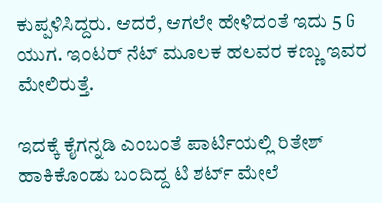ಕುಪ್ಪಳಿಸಿದ್ದರು. ಆದರೆ, ಆಗಲೇ ಹೇಳಿದಂತೆ ಇದು 5 G ಯುಗ. ಇಂಟರ್ ನೆಟ್ ಮೂಲಕ ಹಲವರ ಕಣ್ಣು ಇವರ ಮೇಲಿರುತ್ತೆ.

ಇದಕ್ಕೆ ಕೈಗನ್ನಡಿ ಎಂಬಂತೆ ಪಾರ್ಟಿಯಲ್ಲಿ ರಿತೇಶ್ ಹಾಕಿಕೊಂಡು ಬಂದಿದ್ದ ಟಿ ಶರ್ಟ್ ಮೇಲೆ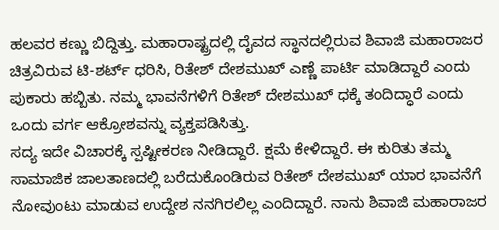ಹಲವರ ಕಣ್ಣು ಬಿದ್ದಿತ್ತು. ಮಹಾರಾಷ್ಟ್ರದಲ್ಲಿ ದೈವದ ಸ್ಥಾನದಲ್ಲಿರುವ ಶಿವಾಜಿ ಮಹಾರಾಜರ ಚಿತ್ರವಿರುವ ಟಿ-ಶರ್ಟ್ ಧರಿಸಿ, ರಿತೇಶ್ ದೇಶಮುಖ್ ಎಣ್ಣೆ ಪಾರ್ಟಿ ಮಾಡಿದ್ದಾರೆ ಎಂದು ಪುಕಾರು ಹಬ್ಬಿತು. ನಮ್ಮ ಭಾವನೆಗಳಿಗೆ ರಿತೇಶ್ ದೇಶಮುಖ್ ಧಕ್ಕೆ ತಂದಿದ್ಧಾರೆ ಎಂದು ಒಂದು ವರ್ಗ ಆಕ್ರೋಶವನ್ನು ವ್ಯಕ್ತಪಡಿಸಿತ್ತು.
ಸದ್ಯ ಇದೇ ವಿಚಾರಕ್ಕೆ ಸ್ಪಷ್ಟೀಕರಣ ನೀಡಿದ್ದಾರೆ. ಕ್ಷಮೆ ಕೇಳಿದ್ದಾರೆ. ಈ ಕುರಿತು ತಮ್ಮ ಸಾಮಾಜಿಕ ಜಾಲತಾಣದಲ್ಲಿ ಬರೆದುಕೊಂಡಿರುವ ರಿತೇಶ್ ದೇಶಮುಖ್ ಯಾರ ಭಾವನೆಗೆ ನೋವುಂಟು ಮಾಡುವ ಉದ್ದೇಶ ನನಗಿರಲಿಲ್ಲ ಎಂದಿದ್ದಾರೆ. ನಾನು ಶಿವಾಜಿ ಮಹಾರಾಜರ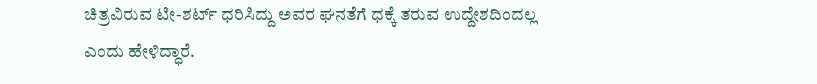ಚಿತ್ರವಿರುವ ಟೀ-ಶರ್ಟ್ ಧರಿಸಿದ್ದು ಅವರ ಘನತೆಗೆ ಧಕ್ಕೆ ತರುವ ಉದ್ದೇಶದಿಂದಲ್ಲ ಎಂದು ಹೇಳಿದ್ಧಾರೆ.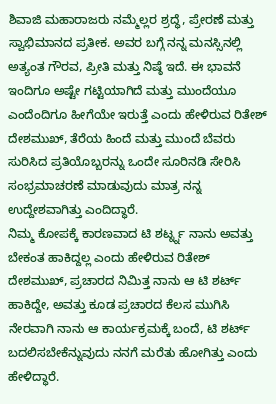ಶಿವಾಜಿ ಮಹಾರಾಜರು ನಮ್ಮೆಲ್ಲರ ಶ್ರದ್ಧೆ, ಪ್ರೇರಣೆ ಮತ್ತು ಸ್ವಾಭಿಮಾನದ ಪ್ರತೀಕ. ಅವರ ಬಗ್ಗೆ ನನ್ನ ಮನಸ್ಸಿನಲ್ಲಿ ಅತ್ಯಂತ ಗೌರವ, ಪ್ರೀತಿ ಮತ್ತು ನಿಷ್ಠೆ ಇದೆ. ಈ ಭಾವನೆ ಇಂದಿಗೂ ಅಷ್ಟೇ ಗಟ್ಟಿಯಾಗಿದೆ ಮತ್ತು ಮುಂದೆಯೂ ಎಂದೆಂದಿಗೂ ಹೀಗೆಯೇ ಇರುತ್ತೆ ಎಂದು ಹೇಳಿರುವ ರಿತೇಶ್ ದೇಶಮುಖ್, ತೆರೆಯ ಹಿಂದೆ ಮತ್ತು ಮುಂದೆ ಬೆವರು ಸುರಿಸಿದ ಪ್ರತಿಯೊಬ್ಬರನ್ನು ಒಂದೇ ಸೂರಿನಡಿ ಸೇರಿಸಿ ಸಂಭ್ರಮಾಚರಣೆ ಮಾಡುವುದು ಮಾತ್ರ ನನ್ನ ಉದ್ದೇಶವಾಗಿತ್ತು ಎಂದಿದ್ಧಾರೆ.
ನಿಮ್ಮ ಕೋಪಕ್ಕೆ ಕಾರಣವಾದ ಟಿ ಶರ್ಟ್ನ್ನ ನಾನು ಅವತ್ತು ಬೇಕಂತ ಹಾಕಿದ್ದಲ್ಲ ಎಂದು ಹೇಳಿರುವ ರಿತೇಶ್ ದೇಶಮುಖ್, ಪ್ರಚಾರದ ನಿಮಿತ್ತ ನಾನು ಆ ಟಿ ಶರ್ಟ್ ಹಾಕಿದ್ದೇ, ಅವತ್ತು ಕೂಡ ಪ್ರಚಾರದ ಕೆಲಸ ಮುಗಿಸಿ ನೇರವಾಗಿ ನಾನು ಆ ಕಾರ್ಯಕ್ರಮಕ್ಕೆ ಬಂದೆ, ಟಿ ಶರ್ಟ್ ಬದಲಿಸಬೇಕೆನ್ನುವುದು ನನಗೆ ಮರೆತು ಹೋಗಿತ್ತು ಎಂದು ಹೇಳಿದ್ಧಾರೆ.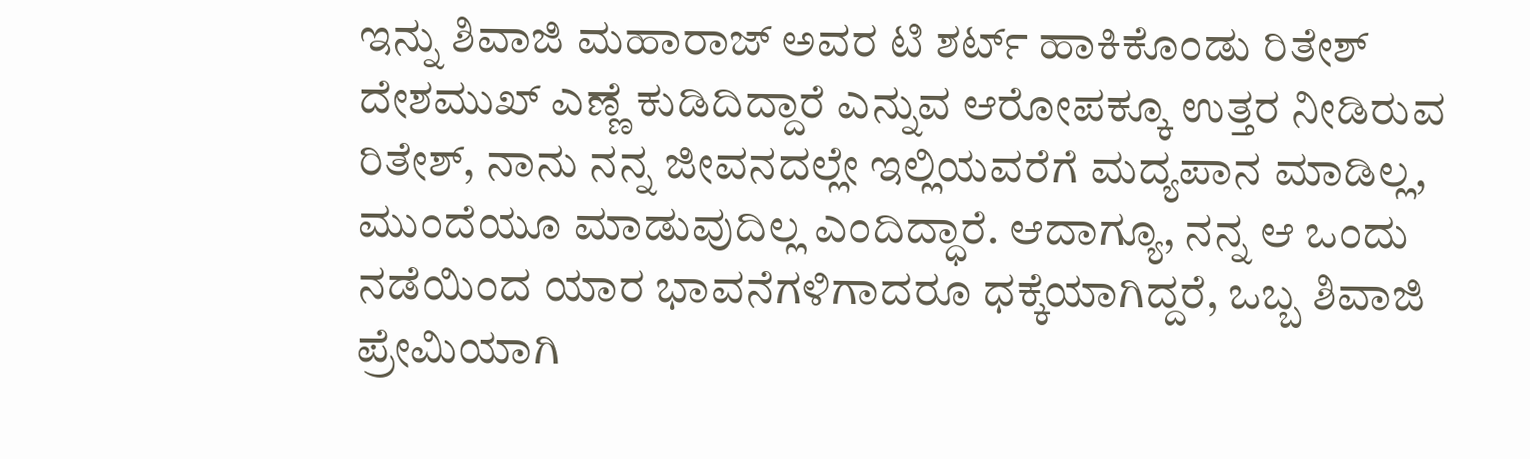ಇನ್ನು ಶಿವಾಜಿ ಮಹಾರಾಜ್ ಅವರ ಟಿ ಶರ್ಟ್ ಹಾಕಿಕೊಂಡು ರಿತೇಶ್ ದೇಶಮುಖ್ ಎಣ್ಣೆ ಕುಡಿದಿದ್ದಾರೆ ಎನ್ನುವ ಆರೋಪಕ್ಕೂ ಉತ್ತರ ನೀಡಿರುವ ರಿತೇಶ್, ನಾನು ನನ್ನ ಜೀವನದಲ್ಲೇ ಇಲ್ಲಿಯವರೆಗೆ ಮದ್ಯಪಾನ ಮಾಡಿಲ್ಲ, ಮುಂದೆಯೂ ಮಾಡುವುದಿಲ್ಲ ಎಂದಿದ್ಧಾರೆ. ಆದಾಗ್ಯೂ, ನನ್ನ ಆ ಒಂದು ನಡೆಯಿಂದ ಯಾರ ಭಾವನೆಗಳಿಗಾದರೂ ಧಕ್ಕೆಯಾಗಿದ್ದರೆ, ಒಬ್ಬ ಶಿವಾಜಿ ಪ್ರೇಮಿಯಾಗಿ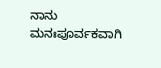ನಾನು ಮನಃಪೂರ್ವಕವಾಗಿ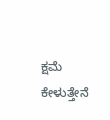ಕ್ಷಮೆ ಕೇಳುತ್ತೇನೆ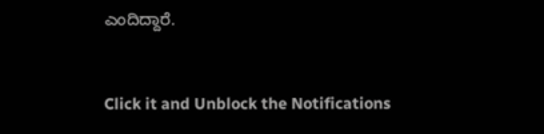ಎಂದಿದ್ದಾರೆ.



Click it and Unblock the Notifications